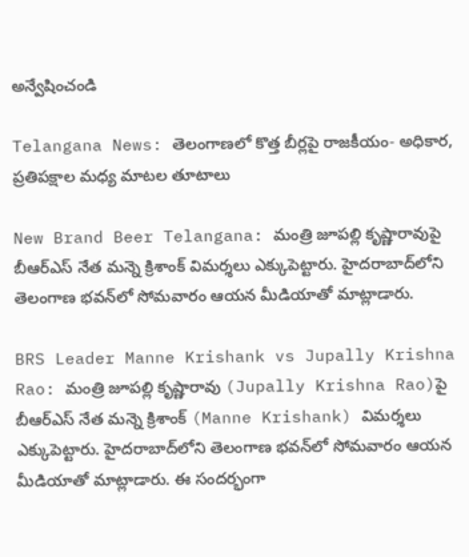అన్వేషించండి

Telangana News: తెలంగాణలో కొత్త బీర్లపై రాజకీయం- అధికార, ప్రతిపక్షాల మధ్య మాటల తూటాలు

New Brand Beer Telangana: మంత్రి జూపల్లి కృష్ణారావుపై బీఆర్ఎస్ నేత మన్నె క్రిశాంక్ విమర్శలు ఎక్కుపెట్టారు. హైదరాబాద్‌లోని తెలంగాణ భవన్‌లో సోమవారం ఆయన మీడియాతో మాట్లాడారు.

BRS Leader Manne Krishank vs Jupally Krishna Rao: మంత్రి జూపల్లి కృష్ణారావు (Jupally Krishna Rao)పై బీఆర్ఎస్ నేత మన్నె క్రిశాంక్ (Manne Krishank) విమర్శలు ఎక్కుపెట్టారు. హైదరాబాద్‌లోని తెలంగాణ భవన్‌లో సోమవారం ఆయన మీడియాతో మాట్లాడారు. ఈ సందర్భంగా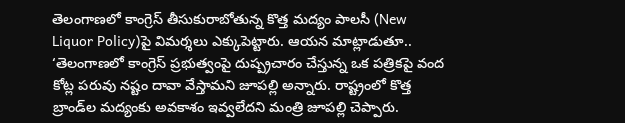తెలంగాణలో కాంగ్రెస్ తీసుకురాబోతున్న కొత్త మద్యం పాలసీ (New Liquor Policy)పై విమర్శలు ఎక్కుపెట్టారు. ఆయన మాట్లాడుతూ.. ‘తెలంగాణలో కాంగ్రెస్ ప్రభుత్వంపై దుష్ప్రచారం చేస్తున్న ఒక పత్రికపై వంద కోట్ల పరువు నష్టం దావా వేస్తామని జూపల్లి అన్నారు. రాష్ట్రంలో కొత్త బ్రాండ్‌ల మద్యంకు అవకాశం ఇవ్వలేదని మంత్రి జూపల్లి చెప్పారు.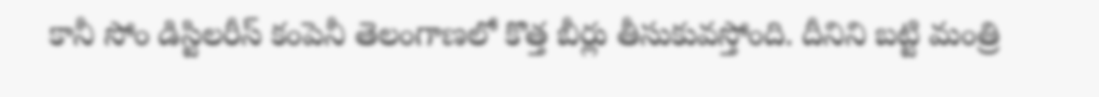కానీ సోం డిస్టిలరీస్ కంపెనీ తెలంగాణలో కొత్త బీర్లు తీసుకువస్తోంది. దీనిని బట్టి మంత్రి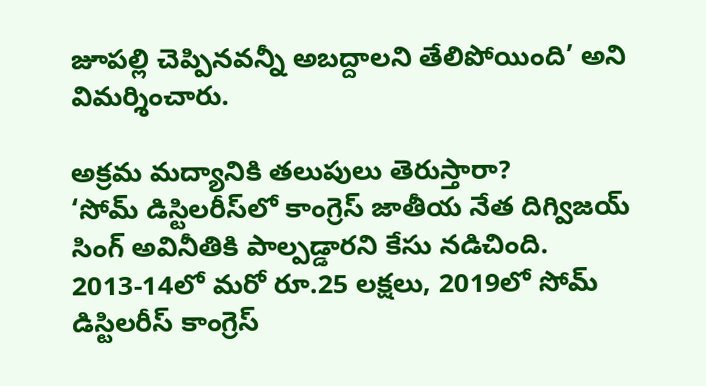జూపల్లి చెప్పినవన్నీ అబద్దాలని తేలిపోయింది’ అని విమర్శించారు.

అక్రమ మద్యానికి తలుపులు తెరుస్తారా?
‘సోమ్ డిస్టిల‌రీస్‌లో కాంగ్రెస్ జాతీయ నేత దిగ్విజయ్ సింగ్ అవినీతికి పాల్పడ్డారని కేసు నడిచింది. 2013-14లో మరో రూ.25 లక్షలు, 2019లో సోమ్ డిస్టిల‌రీస్ కాంగ్రెస్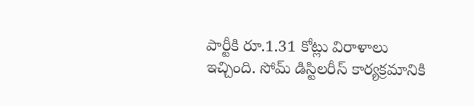పార్టీకి రూ.1.31 కోట్లు విరాళాలు ఇచ్చింది. సోమ్ డిస్టిల‌రీస్ కార్యక్రమానికి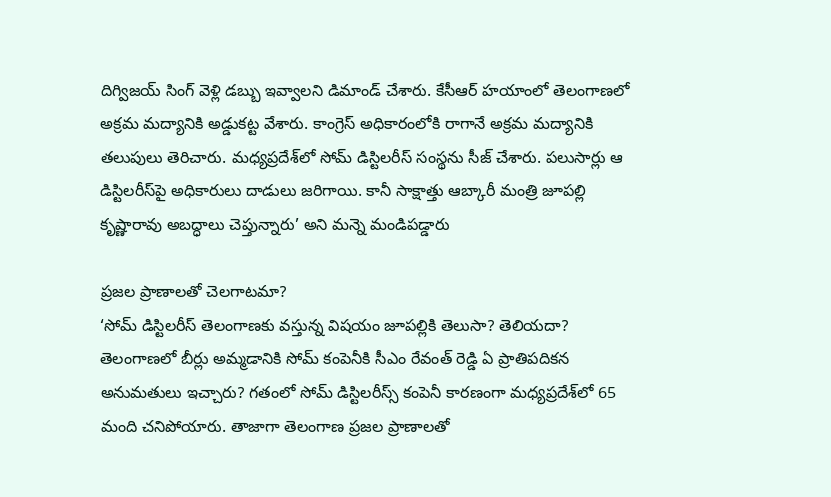దిగ్విజయ్ సింగ్ వెళ్లి డబ్బు ఇవ్వాలని డిమాండ్ చేశారు. కేసీఆర్ హయాంలో తెలంగాణలో అక్రమ మద్యానికి అడ్డుకట్ట వేశారు. కాంగ్రెస్ అధికారంలోకి రాగానే అక్రమ మద్యానికి తలుపులు తెరిచారు. మధ్యప్రదేశ్‌లో సోమ్ డిస్టిల‌రీస్ సంస్థను సీజ్ చేశారు. పలుసార్లు ఆ డిస్టిల‌రీస్‌పై అధికారులు దాడులు జరిగాయి. కానీ సాక్షాత్తు ఆబ్కారీ మంత్రి జూపల్లి కృష్ణారావు అబద్ధాలు చెప్తున్నారు’ అని మన్నె మండిపడ్డారు

ప్రజల ప్రాణాలతో చెలగాటమా?
‘సోమ్ డిస్టిల‌రీస్ తెలంగాణకు వస్తున్న విషయం జూపల్లికి తెలుసా? తెలియదా? తెలంగాణలో బీర్లు అమ్మడానికి సోమ్ కంపెనీకి సీఎం రేవంత్ రెడ్డి ఏ ప్రాతిపదికన అనుమతులు ఇచ్చారు? గతంలో సోమ్ డిస్టిల‌రీస్స్ కంపెనీ కారణంగా మధ్యప్రదేశ్‌లో 65 మంది చనిపోయారు. తాజాగా తెలంగాణ ప్రజల ప్రాణాలతో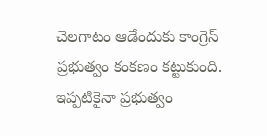చెలగాటం ఆడేందుకు కాంగ్రెస్ ప్రభుత్వం కంకణం కట్టుకుంది. ఇప్పటికైనా ప్రభుత్వం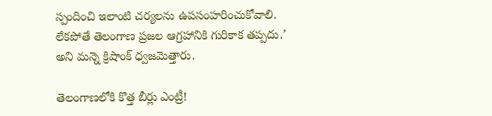స్పందించి ఇలాంటి చర్యలను ఉపసంహరించుకోవాలి. లేకపోతే తెలంగాణ ప్రజల ఆగ్రహానికి గురికాక తప్పదు.’ అని మన్నె క్రిషాంక్ ధ్వజమెత్తారు.

తెలంగాణలోకి కొత్త బీర్లు ఎంట్రీ!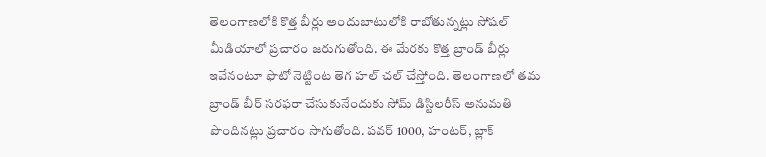తెలంగాణలోకి కొత్త బీర్లు అందుబాటులోకి రాబోతున్నట్లు సోషల్ మీడియాలో ప్రచారం జరుగుతోంది. ఈ మేరకు కొత్త బ్రాండ్ బీర్లు ఇవేనంటూ ఫొటో నెట్టింట తెగ హల్ చల్ చేస్తోంది. తెలంగాణలో త‌మ బ్రాండ్ బీర్ సరఫరా చేసుకునేందుకు సోమ్ డిస్టిల‌రీస్ అనుమతి పొందినట్లు ప్రచారం సాగుతోంది. ప‌వ‌ర్ 1000, హంట‌ర్, బ్లాక్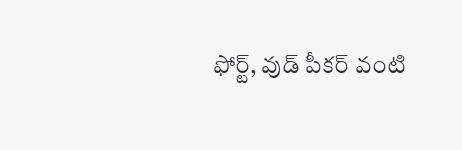ఫోర్ట్, వుడ్ పీక‌ర్ వంటి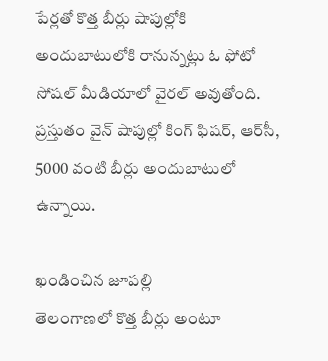పేర్లతో కొత్త బీర్లు షాపుల్లోకి అందుబాటులోకి రానున్నట్లు ఓ ఫోటో సోషల్ మీడియాలో వైరల్ అవుతోంది. ప్రస్తుతం వైన్ షాపుల్లో కింగ్ ఫిషర్, ఆర్‌సీ, 5000 వంటి బీర్లు అందుబాటులో ఉన్నాయి.

ఖండించిన జూపల్లి
తెలంగాణలో కొత్త బీర్లు అంటూ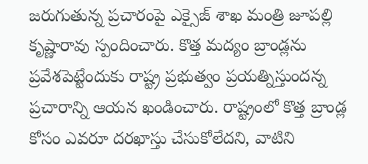జరుగుతున్న ప్రచారంపై ఎక్సైజ్ శాఖ మంత్రి జూపల్లి కృష్ణారావు స్పందించారు. కొత్త మద్యం బ్రాండ్లను ప్రవేశపెట్టేందుకు రాష్ట్ర ప్రభుత్వం ప్రయత్నిస్తుందన్న ప్రచారాన్ని ఆయన ఖండించారు. రాష్ట్రంలో కొత్త బ్రాండ్ల కోసం ఎవరూ దరఖాస్తు చేసుకోలేదని, వాటిని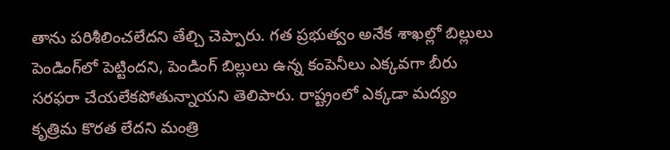తాను పరిశీలించలేదని తేల్చి చెప్పారు. గత ప్రభుత్వం అనేక శాఖల్లో బిల్లులు పెండింగ్‌లో పెట్టిందని, పెండింగ్ బిల్లులు ఉన్న కంపెనీలు ఎక్కవగా బీరు సరఫరా చేయలేకపోతున్నాయని తెలిపారు. రాష్ట్రంలో ఎక్కడా మద్యం కృత్రిమ కొరత లేదని మంత్రి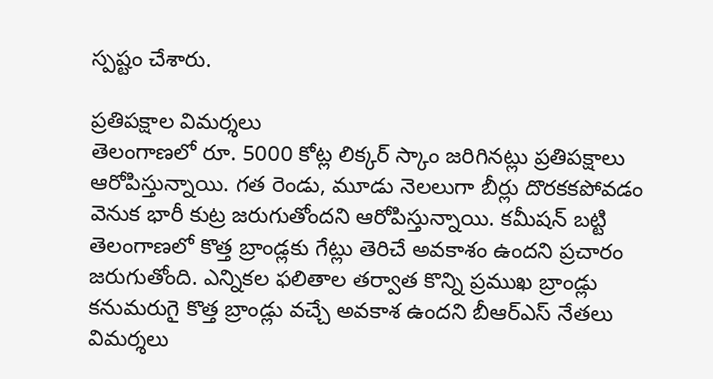స్పష్టం చేశారు.

ప్రతిపక్షాల విమర్శలు
తెలంగాణలో రూ. 5000 కోట్ల లిక్కర్ స్కాం జ‌రిగిన‌ట్లు ప్రతిపక్షాలు ఆరోపిస్తున్నాయి. గత రెండు, మూడు నెలలుగా బీర్లు దొరకకపోవడం వెనుక భారీ కుట్ర జ‌రుగుతోందని ఆరోపిస్తున్నాయి. కమీషన్ బట్టి తెలంగాణలో కొత్త బ్రాండ్లకు గేట్లు తెరిచే అవ‌కాశం ఉంద‌ని ప్రచారం జరుగుతోంది. ఎన్నికల ఫలితాల తర్వాత కొన్ని ప్రముఖ బ్రాండ్లు కనుమరుగై కొత్త బ్రాండ్లు వ‌చ్చే అవ‌కాశ ఉంద‌ని బీఆర్ఎస్ నేతలు విమర్శలు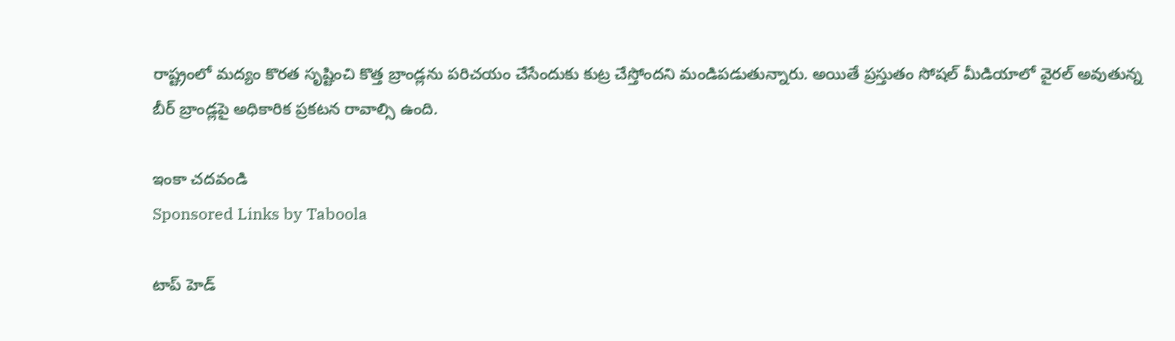రాష్ట్రంలో మద్యం కొర‌త సృష్టించి కొత్త బ్రాండ్లను పరిచయం చేసేందుకు కుట్ర చేస్తోందని మండిపడుతున్నారు. అయితే ప్రస్తుతం సోషల్ మీడియాలో వైరల్ అవుతున్న బీర్ బ్రాండ్లపై అధికారిక ప్రకటన రావాల్సి ఉంది.

ఇంకా చదవండి
Sponsored Links by Taboola

టాప్ హెడ్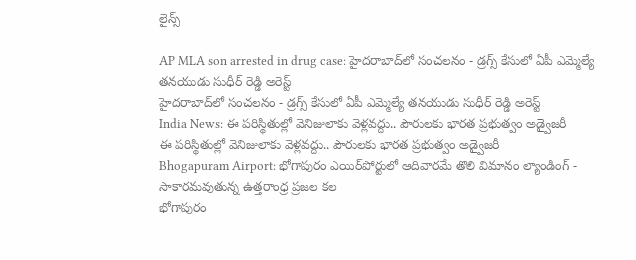లైన్స్

AP MLA son arrested in drug case: హైదరాబాద్‌లో సంచలనం - డ్రగ్స్ కేసులో ఏపీ ఎమ్మెల్యే తనయుడు సుధీర్ రెడ్డి అరెస్ట్
హైదరాబాద్‌లో సంచలనం - డ్రగ్స్ కేసులో ఏపీ ఎమ్మెల్యే తనయుడు సుధీర్ రెడ్డి అరెస్ట్
India News: ఈ పరిస్థితుల్లో వెనిజులాకు వెళ్లవద్దు.. పౌరులకు భారత ప్రభుత్వం అడ్వైజరీ
ఈ పరిస్థితుల్లో వెనిజులాకు వెళ్లవద్దు.. పౌరులకు భారత ప్రభుత్వం అడ్వైజరీ
Bhogapuram Airport: భోగాపురం ఎయిర్‌పోర్టులో ఆదివారమే తొలి విమానం ల్యాండింగ్ - సాకారమవుతున్న ఉత్తరాంధ్ర ప్రజల కల
భోగాపురం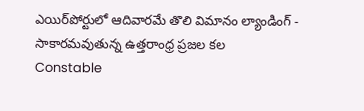ఎయిర్‌పోర్టులో ఆదివారమే తొలి విమానం ల్యాండింగ్ - సాకారమవుతున్న ఉత్తరాంధ్ర ప్రజల కల
Constable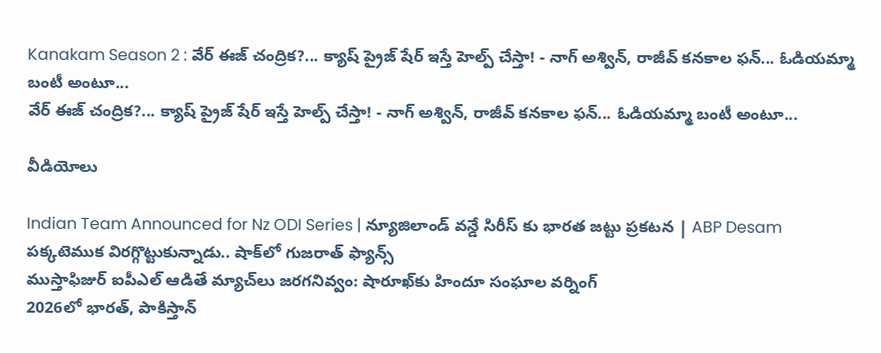Kanakam Season 2 : వేర్ ఈజ్ చంద్రిక?... క్యాష్ ప్రైజ్ షేర్ ఇస్తే హెల్ప్ చేస్తా! - నాగ్ అశ్విన్, రాజీవ్ కనకాల ఫన్... ఓడియమ్మా బంటీ అంటూ...
వేర్ ఈజ్ చంద్రిక?... క్యాష్ ప్రైజ్ షేర్ ఇస్తే హెల్ప్ చేస్తా! - నాగ్ అశ్విన్, రాజీవ్ కనకాల ఫన్... ఓడియమ్మా బంటీ అంటూ...

వీడియోలు

Indian Team Announced for Nz ODI Series | న్యూజిలాండ్ వన్డే సిరీస్ కు భారత జట్టు ప్రకటన | ABP Desam
పక్కటెముక విరగ్గొట్టుకున్నాడు.. షాక్‌లో గుజరాత్ ఫ్యాన్స్
ముస్తాఫిజుర్‌ ఐపీఎల్ ఆడితే మ్యాచ్‌లు జరగనివ్వం: షారూఖ్‌కు హిందూ సంఘాల వర్నింగ్
2026లో భారత్, పాకిస్తాన్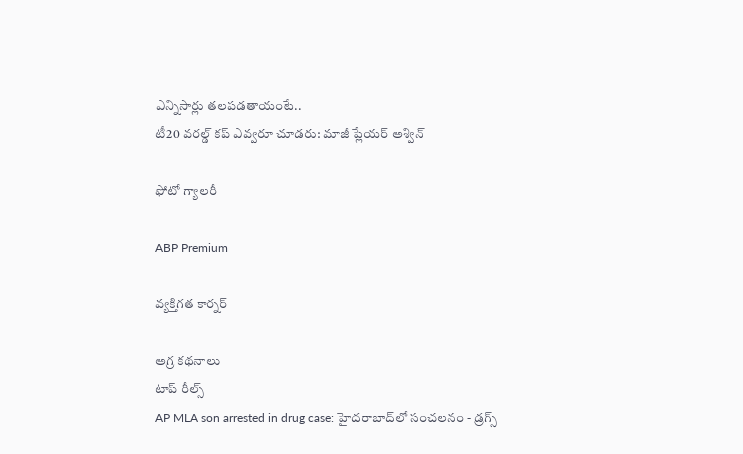ఎన్నిసార్లు తలపడతాయంటే..
టీ20 వరల్డ్ కప్ ఎవ్వరూ చూడరు: మాజీ ప్లేయర్ అశ్విన్

ఫోటో గ్యాలరీ

ABP Premium

వ్యక్తిగత కార్నర్

అగ్ర కథనాలు
టాప్ రీల్స్
AP MLA son arrested in drug case: హైదరాబాద్‌లో సంచలనం - డ్రగ్స్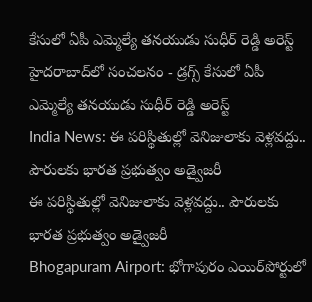కేసులో ఏపీ ఎమ్మెల్యే తనయుడు సుధీర్ రెడ్డి అరెస్ట్
హైదరాబాద్‌లో సంచలనం - డ్రగ్స్ కేసులో ఏపీ ఎమ్మెల్యే తనయుడు సుధీర్ రెడ్డి అరెస్ట్
India News: ఈ పరిస్థితుల్లో వెనిజులాకు వెళ్లవద్దు.. పౌరులకు భారత ప్రభుత్వం అడ్వైజరీ
ఈ పరిస్థితుల్లో వెనిజులాకు వెళ్లవద్దు.. పౌరులకు భారత ప్రభుత్వం అడ్వైజరీ
Bhogapuram Airport: భోగాపురం ఎయిర్‌పోర్టులో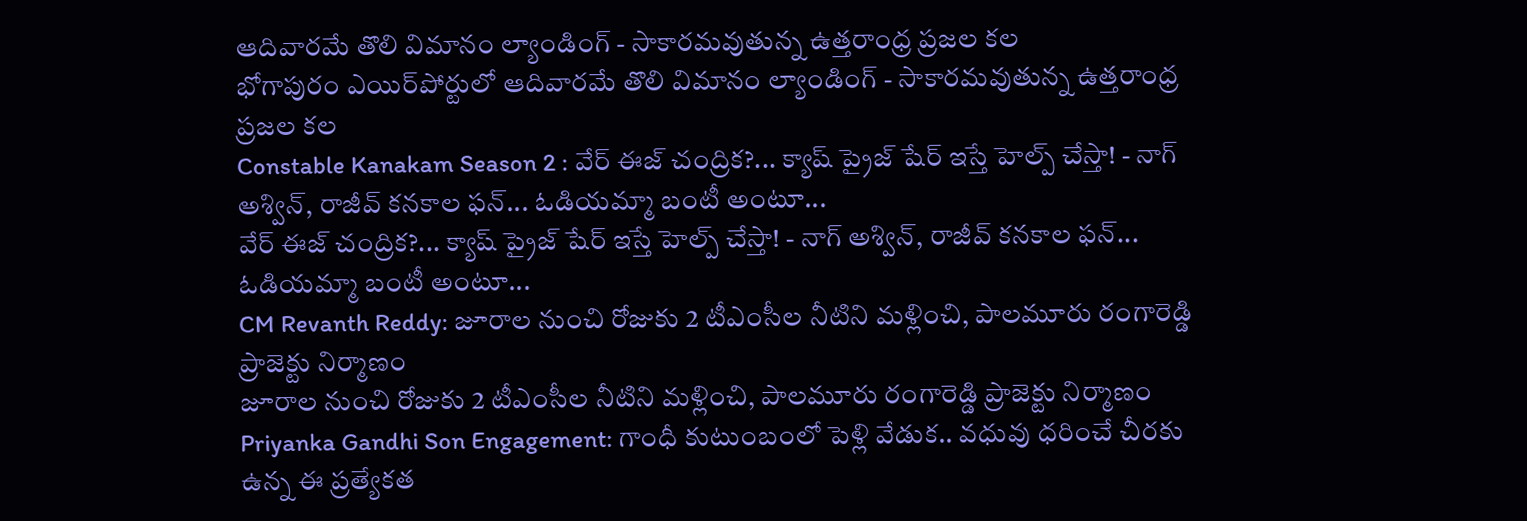ఆదివారమే తొలి విమానం ల్యాండింగ్ - సాకారమవుతున్న ఉత్తరాంధ్ర ప్రజల కల
భోగాపురం ఎయిర్‌పోర్టులో ఆదివారమే తొలి విమానం ల్యాండింగ్ - సాకారమవుతున్న ఉత్తరాంధ్ర ప్రజల కల
Constable Kanakam Season 2 : వేర్ ఈజ్ చంద్రిక?... క్యాష్ ప్రైజ్ షేర్ ఇస్తే హెల్ప్ చేస్తా! - నాగ్ అశ్విన్, రాజీవ్ కనకాల ఫన్... ఓడియమ్మా బంటీ అంటూ...
వేర్ ఈజ్ చంద్రిక?... క్యాష్ ప్రైజ్ షేర్ ఇస్తే హెల్ప్ చేస్తా! - నాగ్ అశ్విన్, రాజీవ్ కనకాల ఫన్... ఓడియమ్మా బంటీ అంటూ...
CM Revanth Reddy: జూరాల నుంచి రోజుకు 2 టీఎంసీల నీటిని మళ్లించి, పాలమూరు రంగారెడ్డి ప్రాజెక్టు నిర్మాణం
జూరాల నుంచి రోజుకు 2 టీఎంసీల నీటిని మళ్లించి, పాలమూరు రంగారెడ్డి ప్రాజెక్టు నిర్మాణం
Priyanka Gandhi Son Engagement: గాంధీ కుటుంబంలో పెళ్లి వేడుక.. వధువు ధరించే చీరకు ఉన్న ఈ ప్రత్యేకత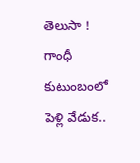తెలుసా !
గాంధీ కుటుంబంలో పెళ్లి వేడుక..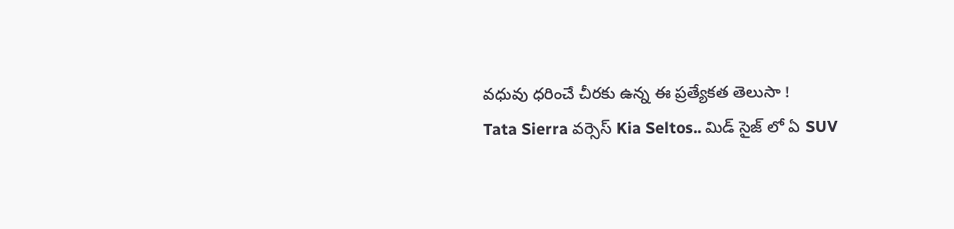వధువు ధరించే చీరకు ఉన్న ఈ ప్రత్యేకత తెలుసా !
Tata Sierra వర్సెస్ Kia Seltos.. మిడ్ సైజ్ లో ఏ SUV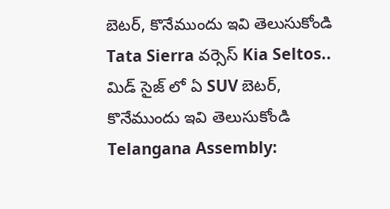బెటర్, కొనేముందు ఇవి తెలుసుకోండి
Tata Sierra వర్సెస్ Kia Seltos.. మిడ్ సైజ్ లో ఏ SUV బెటర్, కొనేముందు ఇవి తెలుసుకోండి
Telangana Assembly: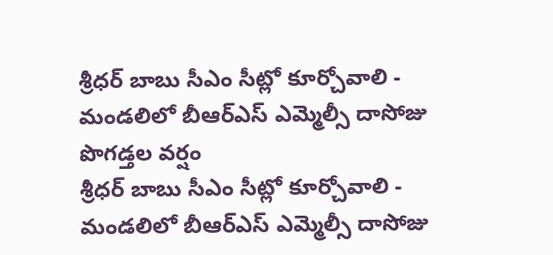శ్రీధర్ బాబు సీఎం సీట్లో కూర్చోవాలి - మండలిలో బీఆర్ఎస్ ఎమ్మెల్సీ దాసోజు పొగడ్తల వర్షం
శ్రీధర్ బాబు సీఎం సీట్లో కూర్చోవాలి - మండలిలో బీఆర్ఎస్ ఎమ్మెల్సీ దాసోజు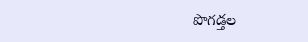పొగడ్తల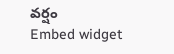వర్షం
Embed widget